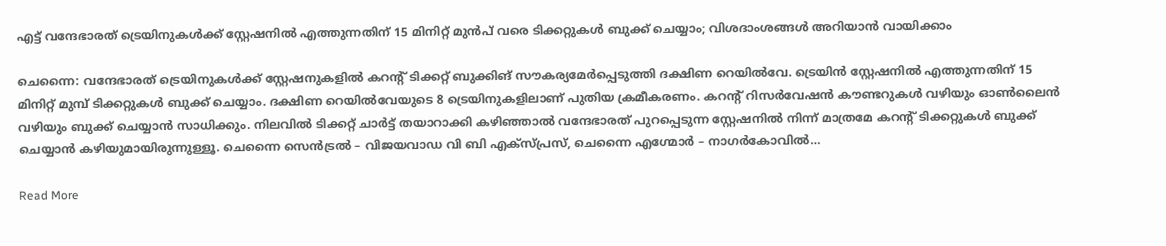എട്ട് വന്ദേഭാരത് ട്രെയിനുകൾക്ക് സ്റ്റേഷനിൽ എത്തുന്നതിന് 15 മിനിറ്റ് മുൻപ് വരെ ടിക്കറ്റുകൾ ബുക്ക് ചെയ്യാം; വിശദാംശങ്ങൾ അറിയാൻ വായിക്കാം

ചെന്നൈ: വന്ദേഭാരത് ട്രെയിനുകൾക്ക് സ്റ്റേഷനുകളിൽ കറന്റ് ടിക്കറ്റ് ബുക്കിങ് സൗകര്യമേര്‍പ്പെടുത്തി ദക്ഷിണ റെയില്‍വേ. ട്രെയിൻ സ്റ്റേഷനിൽ എത്തുന്നതിന് 15 മിനിറ്റ് മുമ്പ് ടിക്കറ്റുകൾ ബുക്ക് ചെയ്യാം. ദക്ഷിണ റെയില്‍വേയുടെ 8 ട്രെയിനുകളിലാണ് പുതിയ ക്രമീകരണം. കറന്റ് റിസര്‍വേഷന്‍ കൗണ്ടറുകള്‍ വഴിയും ഓണ്‍ലൈന്‍ വഴിയും ബുക്ക് ചെയ്യാൻ സാധിക്കും. നിലവില്‍ ടിക്കറ്റ് ചാര്‍ട്ട് തയാറാക്കി കഴിഞ്ഞാൽ വന്ദേഭാരത് പുറപ്പെടുന്ന സ്റ്റേഷനിൽ നിന്ന് മാത്രമേ കറന്റ് ടിക്കറ്റുകള്‍ ബുക്ക് ചെയ്യാന്‍ കഴിയുമായിരുന്നുള്ളൂ. ചെന്നൈ സെൻട്രൽ – വിജയവാഡ വി ബി എക്സ്പ്രസ്, ചെന്നൈ എഗ്മോർ – നാഗർകോവിൽ…

Read More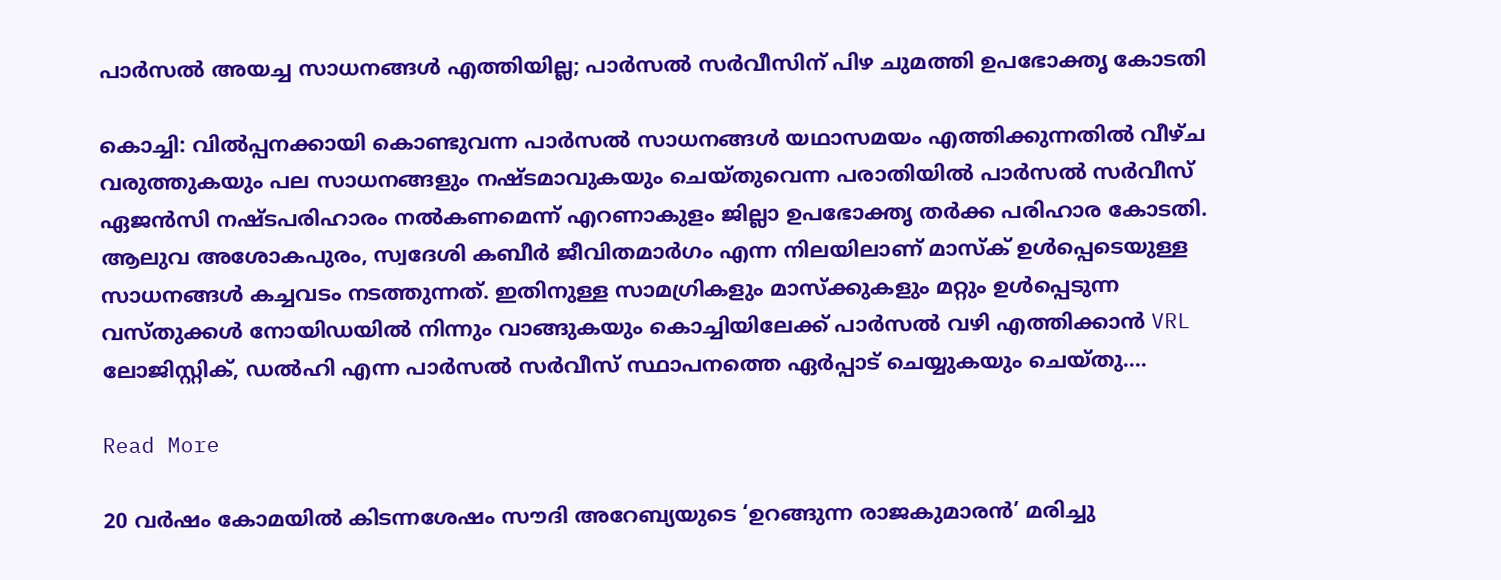പാർസൽ അയച്ച സാധനങ്ങൾ എത്തിയില്ല; പാർസൽ സർവീസിന് പിഴ ചുമത്തി ഉപഭോക്തൃ കോടതി

കൊച്ചി: വിൽപ്പനക്കായി കൊണ്ടുവന്ന പാർസൽ സാധനങ്ങൾ യഥാസമയം എത്തിക്കുന്നതിൽ വീഴ്ച വരുത്തുകയും പല സാധനങ്ങളും നഷ്ടമാവുകയും ചെയ്തുവെന്ന പരാതിയിൽ പാർസൽ സർവീസ് ഏജൻസി നഷ്ടപരിഹാരം നൽകണമെന്ന് എറണാകുളം ജില്ലാ ഉപഭോക്തൃ തർക്ക പരിഹാര കോടതി. ആലുവ അശോകപുരം, സ്വദേശി കബീർ ജീവിതമാർഗം എന്ന നിലയിലാണ് മാസ്ക് ഉൾപ്പെടെയുള്ള സാധനങ്ങൾ കച്ചവടം നടത്തുന്നത്. ഇതിനുള്ള സാമഗ്രികളും മാസ്ക്കുകളും മറ്റും ഉൾപ്പെടുന്ന വസ്തുക്കൾ നോയിഡയിൽ നിന്നും വാങ്ങുകയും കൊച്ചിയിലേക്ക് പാർസൽ വഴി എത്തിക്കാൻ VRL ലോജിസ്റ്റിക്, ഡൽഹി എന്ന പാർസൽ സർവീസ് സ്ഥാപനത്തെ ഏർപ്പാട് ചെയ്യുകയും ചെയ്തു.…

Read More

20 വർഷം കോമയിൽ കിടന്നശേഷം സൗദി അറേബ്യയുടെ ‘ഉറങ്ങുന്ന രാജകുമാരൻ’ മരിച്ചു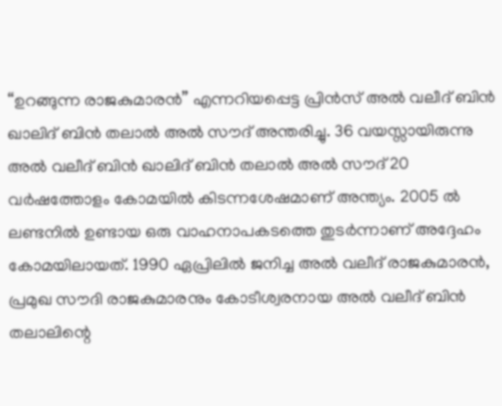“ഉറങ്ങുന്ന രാജകുമാരൻ” എന്നറിയപ്പെട്ട പ്രിൻസ് അൽ വലീദ് ബിൻ ഖാലിദ് ബിൻ തലാൽ അൽ സൗദ് അന്തരിച്ചു. 36 വയസ്സായിരുന്നു അൽ വലീദ് ബിൻ ഖാലിദ് ബിൻ തലാൽ അൽ സൗദ് 20 വർഷത്തോളം കോമയിൽ കിടന്നശേഷമാണ് അന്ത്യം. 2005 ൽ ലണ്ടനിൽ ഉണ്ടായ ഒരു വാഹനാപകടത്തെ തുടർന്നാണ് അദ്ദേഹം കോമയിലായത്. 1990 ഏപ്രിലിൽ ജനിച്ച അൽ വലീദ് രാജകുമാരൻ, പ്രമുഖ സൗദി രാജകുമാരനും കോടീശ്വരനായ അൽ വലീദ് ബിൻ തലാലിന്റെ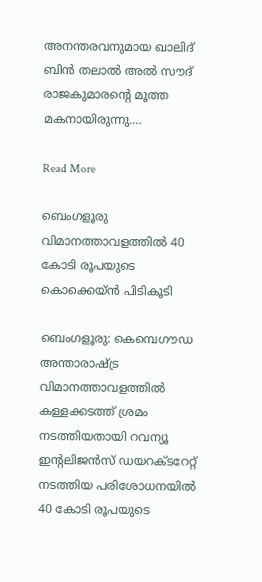അനന്തരവനുമായ ഖാലിദ് ബിൻ തലാൽ അൽ സൗദ് രാജകുമാരന്റെ മൂത്ത മകനായിരുന്നു.…

Read More

ബെംഗളൂരു വിമാനത്താവളത്തിൽ 40 കോടി രൂപയുടെ കൊക്കെയ്ൻ പിടികൂടി

ബെംഗളൂരു: കെമ്പെഗൗഡ അന്താരാഷ്ട്ര വിമാനത്താവളത്തിൽ കള്ളക്കടത്ത് ശ്രമം നടത്തിയതായി റവന്യൂ ഇന്റലിജൻസ് ഡയറക്ടറേറ്റ് നടത്തിയ പരിശോധനയിൽ 40 കോടി രൂപയുടെ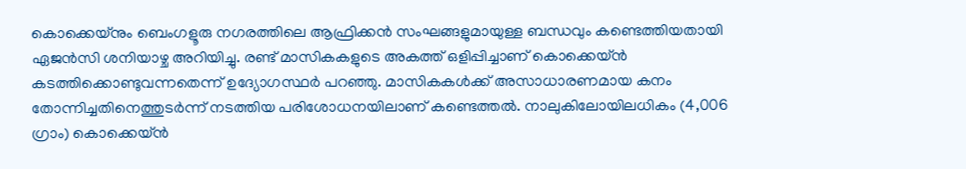കൊക്കെയ്നും ബെംഗളൂരു നഗരത്തിലെ ആഫ്രിക്കൻ സംഘങ്ങളുമായുള്ള ബന്ധവും കണ്ടെത്തിയതായി ഏജൻസി ശനിയാഴ്ച അറിയിച്ചു. രണ്ട് മാസികകളുടെ അകത്ത്‌ ഒളിപ്പിച്ചാണ് കൊക്കെയ്ൻ കടത്തിക്കൊണ്ടുവന്നതെന്ന് ഉദ്യോഗസ്ഥർ പറഞ്ഞു. മാസികകൾക്ക് അസാധാരണമായ കനം തോന്നിച്ചതിനെത്തുടർന്ന് നടത്തിയ പരിശോധനയിലാണ് കണ്ടെത്തൽ. നാലുകിലോയിലധികം (4,006 ഗ്രാം) കൊക്കെയ്ൻ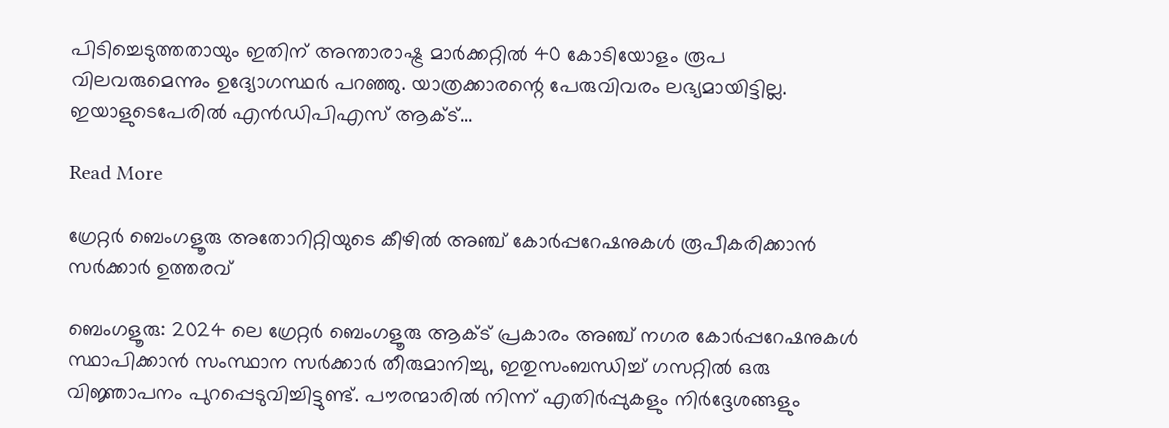പിടിച്ചെടുത്തതായും ഇതിന് അന്താരാഷ്ട്ര മാർക്കറ്റിൽ 40 കോടിയോളം രൂപ വിലവരുമെന്നും ഉദ്യോഗസ്ഥർ പറഞ്ഞു. യാത്രക്കാരന്റെ പേരുവിവരം ലഭ്യമായിട്ടില്ല. ഇയാളുടെപേരിൽ എൻഡിപിഎസ് ആക്‌ട്‌…

Read More

ഗ്രേറ്റർ ബെംഗളൂരു അതോറിറ്റിയുടെ കീഴിൽ അഞ്ച് കോർപ്പറേഷനുകൾ രൂപീകരിക്കാൻ സർക്കാർ ഉത്തരവ്

ബെംഗളൂരു: 2024 ലെ ഗ്രേറ്റർ ബെംഗളൂരു ആക്ട് പ്രകാരം അഞ്ച് നഗര കോർപ്പറേഷനുകൾ സ്ഥാപിക്കാൻ സംസ്ഥാന സർക്കാർ തീരുമാനിച്ചു, ഇതുസംബന്ധിച്ച് ഗസറ്റിൽ ഒരു വിജ്ഞാപനം പുറപ്പെടുവിച്ചിട്ടുണ്ട്. പൗരന്മാരിൽ നിന്ന് എതിർപ്പുകളും നിർദ്ദേശങ്ങളും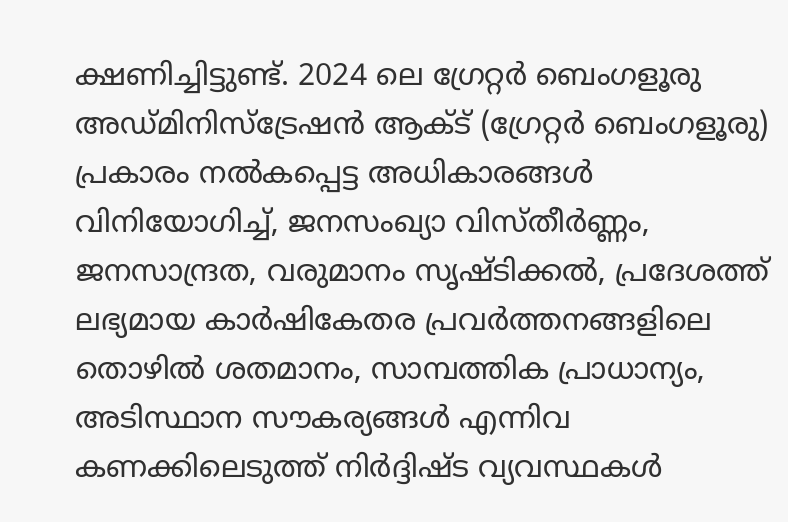ക്ഷണിച്ചിട്ടുണ്ട്. 2024 ലെ ഗ്രേറ്റർ ബെംഗളൂരു അഡ്മിനിസ്ട്രേഷൻ ആക്ട് (ഗ്രേറ്റർ ബെംഗളൂരു) പ്രകാരം നൽകപ്പെട്ട അധികാരങ്ങൾ വിനിയോഗിച്ച്, ജനസംഖ്യാ വിസ്തീർണ്ണം, ജനസാന്ദ്രത, വരുമാനം സൃഷ്ടിക്കൽ, പ്രദേശത്ത് ലഭ്യമായ കാർഷികേതര പ്രവർത്തനങ്ങളിലെ തൊഴിൽ ശതമാനം, സാമ്പത്തിക പ്രാധാന്യം, അടിസ്ഥാന സൗകര്യങ്ങൾ എന്നിവ കണക്കിലെടുത്ത് നിർദ്ദിഷ്ട വ്യവസ്ഥകൾ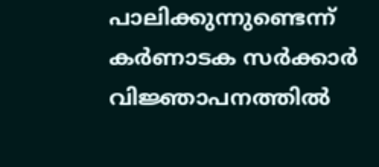പാലിക്കുന്നുണ്ടെന്ന് കർണാടക സർക്കാർ വിജ്ഞാപനത്തിൽ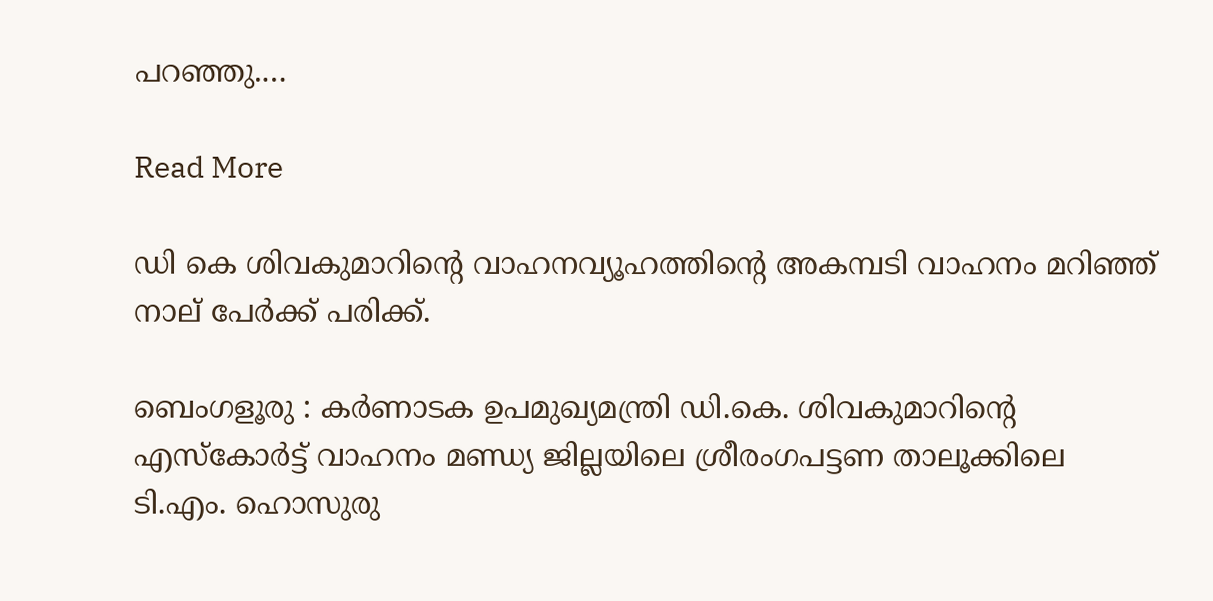പറഞ്ഞു.…

Read More

ഡി കെ ശിവകുമാറിന്റെ വാഹനവ്യൂഹത്തിന്റെ അകമ്പടി വാഹനം മറിഞ്ഞ് നാല് പേർക്ക് പരിക്ക്.

ബെംഗളൂരു : കർണാടക ഉപമുഖ്യമന്ത്രി ഡി.കെ. ശിവകുമാറിന്റെ എസ്കോർട്ട് വാഹനം മണ്ഡ്യ ജില്ലയിലെ ശ്രീരംഗപട്ടണ താലൂക്കിലെ ടി.എം. ഹൊസുരു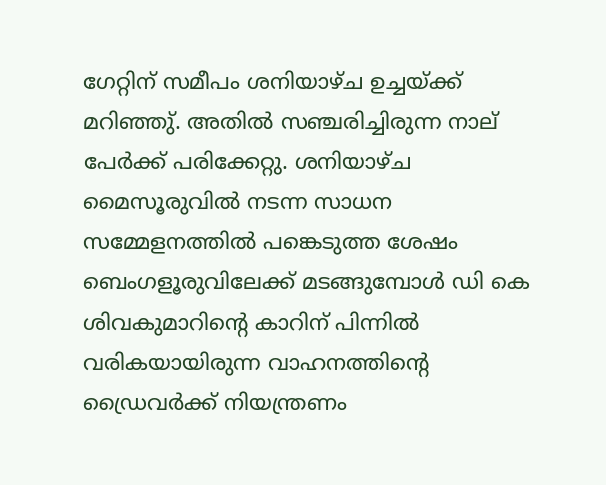ഗേറ്റിന് സമീപം ശനിയാഴ്ച ഉച്ചയ്ക്ക് മറിഞ്ഞു്. അതിൽ സഞ്ചരിച്ചിരുന്ന നാല് പേർക്ക് പരിക്കേറ്റു. ശനിയാഴ്ച മൈസൂരുവിൽ നടന്ന സാധന സമ്മേളനത്തിൽ പങ്കെടുത്ത ശേഷം ബെംഗളൂരുവിലേക്ക് മടങ്ങുമ്പോൾ ഡി കെ ശിവകുമാറിന്റെ കാറിന് പിന്നിൽ വരികയായിരുന്ന വാഹനത്തിന്റെ ഡ്രൈവർക്ക് നിയന്ത്രണം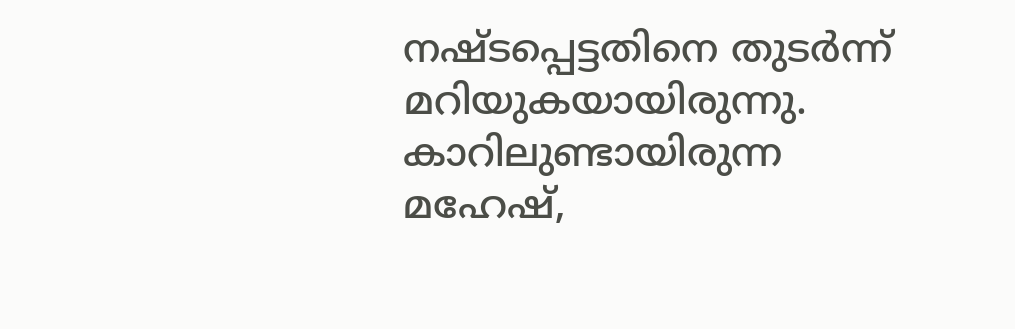നഷ്ടപ്പെട്ടതിനെ തുടർന്ന് മറിയുകയായിരുന്നു. കാറിലുണ്ടായിരുന്ന മഹേഷ്,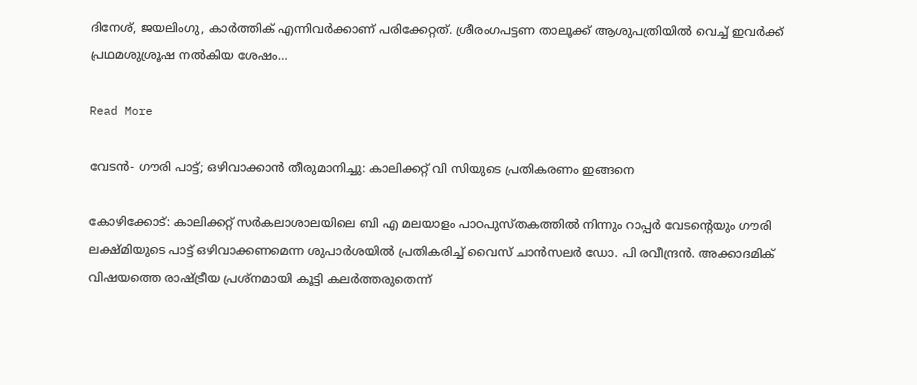ദിനേശ്, ജയലിംഗു, കാർത്തിക് എന്നിവർക്കാണ് പരിക്കേറ്റത്. ശ്രീരംഗപട്ടണ താലൂക്ക് ആശുപത്രിയിൽ വെച്ച് ഇവർക്ക് പ്രഥമശുശ്രൂഷ നൽകിയ ശേഷം…

Read More

വേടൻ- ഗൗരി പാട്ട്; ഒഴിവാക്കാൻ തീരുമാനിച്ചു: കാലിക്കറ്റ് വി സിയുടെ പ്രതികരണം ഇങ്ങനെ

കോഴിക്കോട്: കാലിക്കറ്റ് സര്‍കലാശാലയിലെ ബി എ മലയാളം പാഠപുസ്തകത്തില്‍ നിന്നും റാപ്പര്‍ വേടന്റെയും ഗൗരി ലക്ഷ്മിയുടെ പാട്ട് ഒഴിവാക്കണമെന്ന ശുപാര്‍ശയില്‍ പ്രതികരിച്ച് വൈസ് ചാന്‍സലര്‍ ഡോ. പി രവീന്ദ്രന്‍. അക്കാദമിക് വിഷയത്തെ രാഷ്ട്രീയ പ്രശ്‌നമായി കൂട്ടി കലര്‍ത്തരുതെന്ന്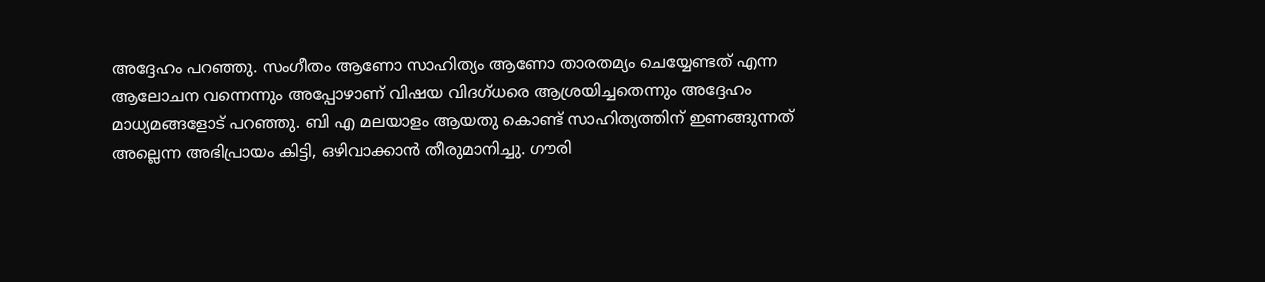അദ്ദേഹം പറഞ്ഞു. സംഗീതം ആണോ സാഹിത്യം ആണോ താരതമ്യം ചെയ്യേണ്ടത് എന്ന ആലോചന വന്നെന്നും അപ്പോഴാണ് വിഷയ വിദഗ്ധരെ ആശ്രയിച്ചതെന്നും അദ്ദേഹം മാധ്യമങ്ങളോട് പറഞ്ഞു. ബി എ മലയാളം ആയതു കൊണ്ട് സാഹിത്യത്തിന് ഇണങ്ങുന്നത് അല്ലെന്ന അഭിപ്രായം കിട്ടി, ഒഴിവാക്കാന്‍ തീരുമാനിച്ചു. ഗൗരി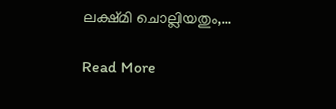ലക്ഷ്മി ചൊല്ലിയതും,…

Read More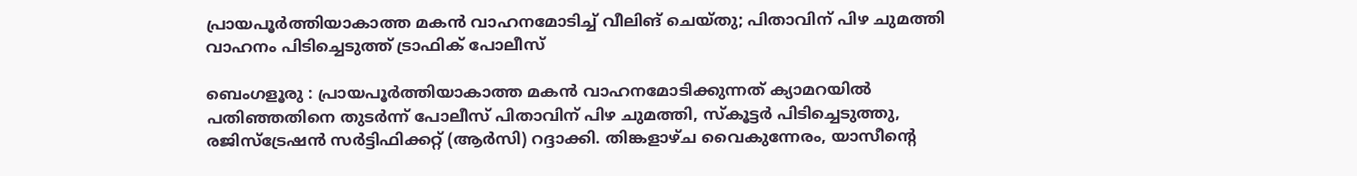പ്രായപൂർത്തിയാകാത്ത മകൻ വാഹനമോടിച്ച് വീലിങ് ചെയ്തു; പിതാവിന് പിഴ ചുമത്തി വാഹനം പിടിച്ചെടുത്ത് ട്രാഫിക് പോലീസ്

ബെംഗളൂരു : പ്രായപൂർത്തിയാകാത്ത മകൻ വാഹനമോടിക്കുന്നത് ക്യാമറയിൽ പതിഞ്ഞതിനെ തുടർന്ന് പോലീസ് പിതാവിന് പിഴ ചുമത്തി, സ്കൂട്ടർ പിടിച്ചെടുത്തു, രജിസ്ട്രേഷൻ സർട്ടിഫിക്കറ്റ് (ആർസി) റദ്ദാക്കി. തിങ്കളാഴ്ച വൈകുന്നേരം, യാസീന്റെ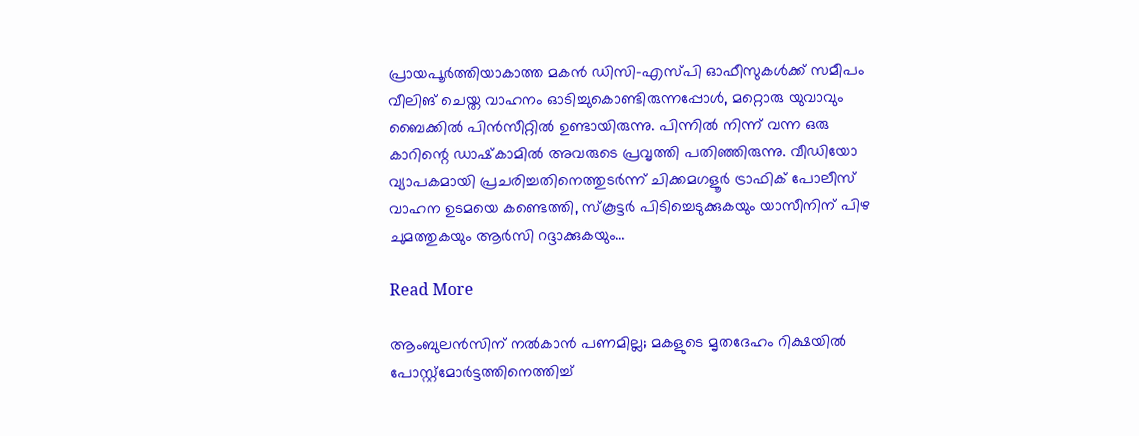പ്രായപൂർത്തിയാകാത്ത മകൻ ഡിസി-എസ്പി ഓഫീസുകൾക്ക് സമീപം വീലിങ് ചെയ്ത വാഹനം ഓടിച്ചുകൊണ്ടിരുന്നപ്പോൾ, മറ്റൊരു യുവാവും ബൈക്കിൽ പിൻസീറ്റിൽ ഉണ്ടായിരുന്നു. പിന്നിൽ നിന്ന് വന്ന ഒരു കാറിന്റെ ഡാഷ്‌കാമിൽ അവരുടെ പ്രവൃത്തി പതിഞ്ഞിരുന്നു. വീഡിയോ വ്യാപകമായി പ്രചരിച്ചതിനെത്തുടർന്ന് ചിക്കമഗളൂർ ട്രാഫിക് പോലീസ് വാഹന ഉടമയെ കണ്ടെത്തി, സ്കൂട്ടർ പിടിച്ചെടുക്കുകയും യാസീനിന് പിഴ ചുമത്തുകയും ആർ‌സി റദ്ദാക്കുകയും…

Read More

ആംബുലന്‍സിന് നല്‍കാന്‍ പണമില്ല; മകളുടെ മൃതദേഹം റിക്ഷയില്‍ പോസ്റ്റ്‌മോര്‍ട്ടത്തിനെത്തിച്ച്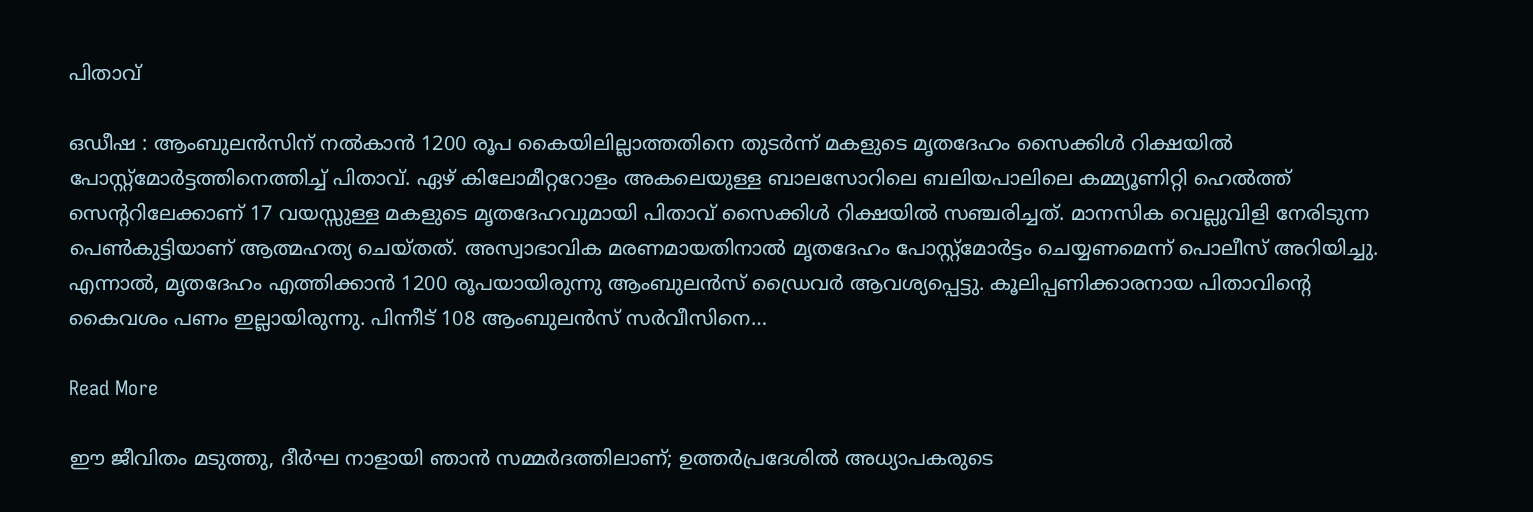പിതാവ്

ഒഡീഷ : ആംബുലന്‍സിന് നല്‍കാന്‍ 1200 രൂപ കൈയിലില്ലാത്തതിനെ തുടർന്ന് മകളുടെ മൃതദേഹം സൈക്കിള്‍ റിക്ഷയില്‍ പോസ്റ്റ്‌മോര്‍ട്ടത്തിനെത്തിച്ച് പിതാവ്. ഏഴ് കിലോമീറ്ററോളം അകലെയുള്ള ബാലസോറിലെ ബലിയപാലിലെ കമ്മ്യൂണിറ്റി ഹെല്‍ത്ത് സെന്ററിലേക്കാണ് 17 വയസ്സുള്ള മകളുടെ മൃതദേഹവുമായി പിതാവ് സൈക്കിള്‍ റിക്ഷയില്‍ സഞ്ചരിച്ചത്. മാനസിക വെല്ലുവിളി നേരിടുന്ന പെൺകുട്ടിയാണ് ആത്മഹത്യ ചെയ്തത്. അസ്വാഭാവിക മരണമായതിനാൽ മൃതദേഹം പോസ്റ്റ്മോര്‍ട്ടം ചെയ്യണമെന്ന് പൊലീസ് അറിയിച്ചു. എന്നാല്‍, മൃതദേഹം എത്തിക്കാന്‍ 1200 രൂപയായിരുന്നു ആംബുലന്‍സ് ഡ്രൈവര്‍ ആവശ്യപ്പെട്ടു. കൂലിപ്പണിക്കാരനായ പിതാവിൻ്റെ കൈവശം പണം ഇല്ലായിരുന്നു. പിന്നീട് 108 ആംബുലന്‍സ് സര്‍വീസിനെ…

Read More

ഈ ജീവിതം മടുത്തു, ദീർഘ നാളായി ഞാൻ സമ്മർദത്തിലാണ്; ഉത്തർപ്രദേശിൽ അധ്യാപകരുടെ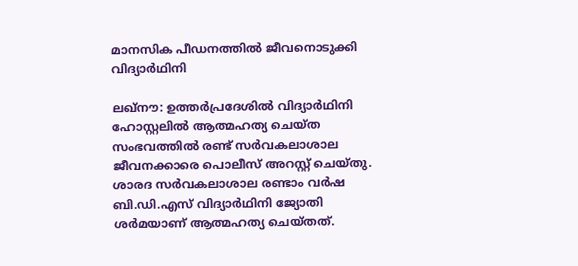മാനസിക പീഡനത്തിൽ ജീവനൊടുക്കി വിദ്യാർഥിനി

ലഖ്നൗ: ഉത്തർപ്രദേശിൽ വിദ്യാർഥിനി ഹോസ്റ്റലിൽ ആത്മഹത്യ ചെയ്ത സംഭവത്തിൽ രണ്ട് സർവകലാശാല ജീവനക്കാരെ പൊലീസ് അറസ്റ്റ് ചെയ്തു. ശാരദ സർവകലാശാല രണ്ടാം വർഷ ബി.ഡി.എസ് വിദ്യാർഥിനി ജ്യോതി ശർമയാണ് ആത്മഹത്യ ചെയ്തത്.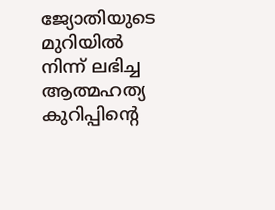ജ്യോതിയുടെ മുറിയിൽ നിന്ന് ലഭിച്ച ആത്മഹത്യ കുറിപ്പിൻ്റെ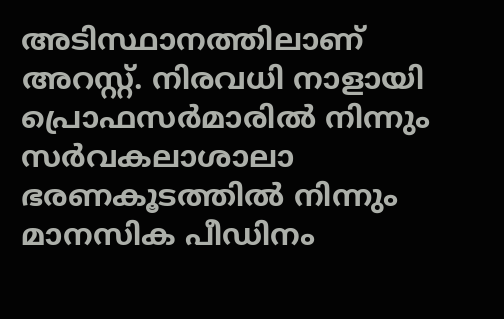അടിസ്ഥാനത്തിലാണ് അറസ്റ്റ്. നിരവധി നാളായി പ്രൊഫസർമാരിൽ നിന്നും സർവകലാശാലാ ഭരണകൂടത്തിൽ നിന്നും മാനസിക പീഡിനം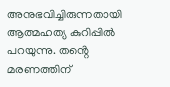അനുഭവിച്ചിരുന്നതായി ആത്മഹത്യ കുറിപ്പിൽ പറയുന്നു. തൻ്റെ മരണത്തിന്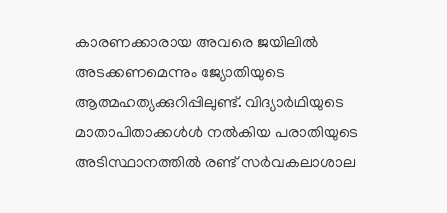കാരണക്കാരായ അവരെ ജയിലിൽ അടക്കണമെന്നും ജ്യോതിയുടെ ആത്മഹത്യക്കുറിപ്പിലുണ്ട്. വിദ്യാർഥിയുടെ മാതാപിതാക്കൾൾ നൽകിയ പരാതിയുടെ അടിസ്ഥാനത്തിൽ രണ്ട് സർവകലാശാല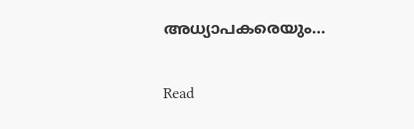അധ്യാപകരെയും…

Read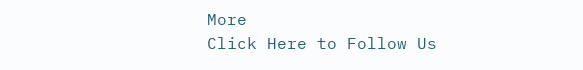More
Click Here to Follow Us